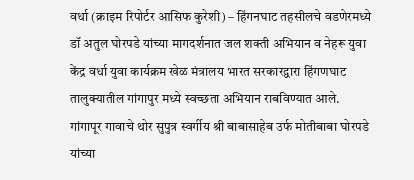वर्धा (क्राइम रिपोर्टर आसिफ कुरेशी) – हिंगनघाट तहसीलचे वडणेरमध्ये डॉ अतुल घोरपडे यांच्या मागदर्शनात जल शक्ती अभियान व नेहरू युवा केंद्र वर्धा युवा कार्यक्रम खेळ मंत्रालय भारत सरकारद्वारा हिंगणघाट तालुक्यातील गांगापुर मध्ये स्वच्छता अभियान राबविण्यात आले.
गांगापूर गावाचे थोर सुपुत्र स्वर्गीय श्री बाबासाहेब उर्फ मोतीबाबा घोरपडे यांच्या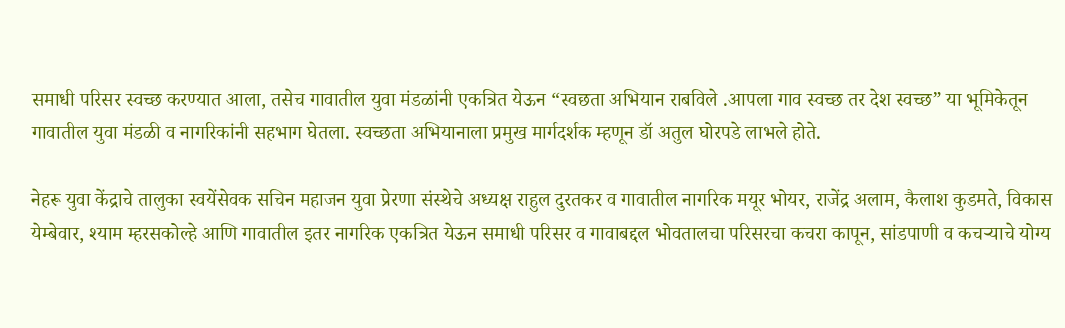समाधी परिसर स्वच्छ करण्यात आला, तसेच गावातील युवा मंडळांनी एकत्रित येऊन “स्वछता अभियान राबविले .आपला गाव स्वच्छ तर देश स्वच्छ” या भूमिकेतून गावातील युवा मंडळी व नागरिकांनी सहभाग घेतला. स्वच्छता अभियानाला प्रमुख मार्गदर्शक म्हणून डॉ अतुल घोरपडे लाभले होते.

नेहरू युवा केंद्राचे तालुका स्वयेंसेवक सचिन महाजन युवा प्रेरणा संस्थेचे अध्यक्ष राहुल दुरतकर व गावातील नागरिक मयूर भोयर, राजेंद्र अलाम, कैलाश कुडमते, विकास येम्बेवार, श्याम म्हरसकोल्हे आणि गावातील इतर नागरिक एकत्रित येऊन समाधी परिसर व गावाबद्दल भोवतालचा परिसरचा कचरा कापून, सांडपाणी व कचऱ्याचे योग्य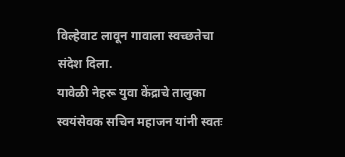विल्हेवाट लावून गावाला स्वच्छतेचा संदेश दिला.
यावेळी नेहरू युवा केंद्राचे तालुका स्वयंसेवक सचिन महाजन यांनी स्वतः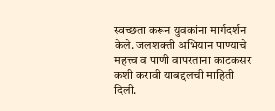स्वच्छता करून युवकांना मार्गदर्शन केले. जलशक्ती अभियान पाण्याचे महत्त्व व पाणी वापरताना काटकसर कशी करावी याबद्दलची माहिती दिली.